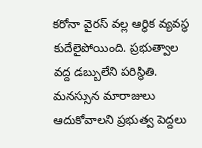కరోనా వైరస్ వల్ల ఆర్థిక వ్యవస్థ కుదేలైపోయింది. ప్రభుత్వాల వద్ద డబ్బులేని పరిస్థితి. మనస్సున మారాజులు ఆదుకోవాలని ప్రభుత్వ పెద్దలు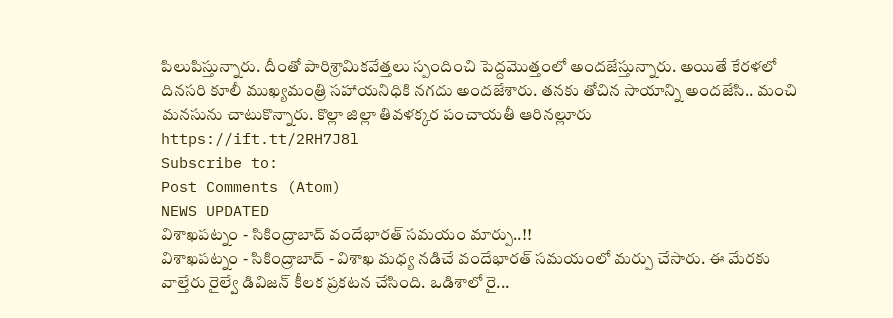పిలుపిస్తున్నారు. దీంతో పారిశ్రామికవేత్తలు స్పందించి పెద్దమొత్తంలో అందజేస్తున్నారు. అయితే కేరళలో దినసరి కూలీ ముఖ్యమంత్రి సహాయనిధికి నగదు అందజేశారు. తనకు తోచిన సాయాన్ని అందజేసి.. మంచి మనసును చాటుకొన్నారు. కొల్లా జిల్లా తివళక్కర పంచాయతీ ఆరినల్లూరు
https://ift.tt/2RH7J8l
Subscribe to:
Post Comments (Atom)
NEWS UPDATED
విశాఖపట్నం - సికింద్రాబాద్ వందేభారత్ సమయం మార్పు..!!
విశాఖపట్నం - సికింద్రాబాద్ - విశాఖ మధ్య నడిచే వందేభారత్ సమయంలో మర్పు చేసారు. ఈ మేరకు వాల్తేరు రైల్వే డివిజన్ కీలక ప్రకటన చేసింది. ఒడిశాలో రై...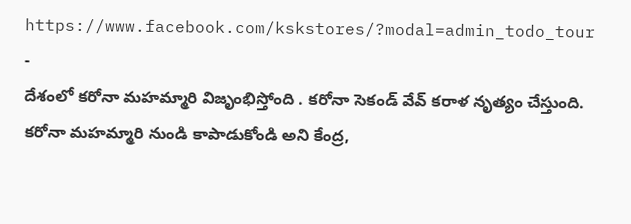https://www.facebook.com/kskstores/?modal=admin_todo_tour
-
దేశంలో కరోనా మహమ్మారి విజృంభిస్తోంది . కరోనా సెకండ్ వేవ్ కరాళ నృత్యం చేస్తుంది. కరోనా మహమ్మారి నుండి కాపాడుకోండి అని కేంద్ర,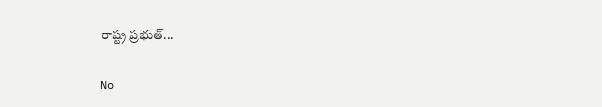రాష్ట్ర ప్రభుత్...

No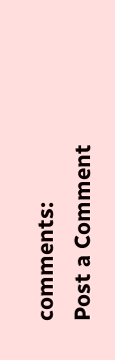comments:
Post a Comment